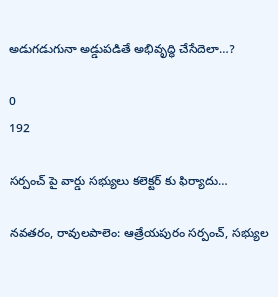అడుగడుగునా అడ్డుపడితే అభివృద్ధి చేసేదెలా…?

0
192

సర్పంచ్ పై వార్డు సభ్యులు కలెక్టర్ కు ఫిర్యాదు…

నవతరం, రావులపాలెం: ఆత్రేయపురం సర్పంచ్, సభ్యుల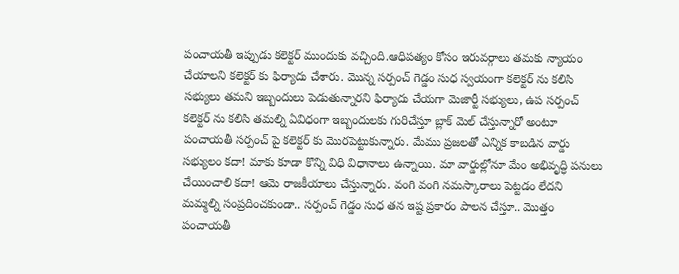పంచాయతీ ఇప్పుడు కలెక్టర్ ముందుకు వచ్చింది.ఆధిపత్యం కోసం ఇరువర్గాలు తమకు న్యాయం చేయాలని కలెక్టర్ కు ఫిర్యాదు చేశారు. మొన్న సర్పంచ్ గెడ్డం సుధ స్వయంగా కలెక్టర్ ను కలిసి సభ్యులు తమని ఇబ్బందులు పెడుతున్నారని ఫిర్యాదు చేయగా మెజార్టీ సభ్యులు, ఉప సర్పంచ్ కలెక్టర్ ను కలిసి తమల్ని ఏవిధంగా ఇబ్బందులకు గురిచేస్తూ బ్లాక్ మెల్ చేస్తున్నారో అంటూ పంచాయతీ సర్పంచ్ పై కలెక్టర్ కు మొరపెట్టుకున్నారు. మేము ప్రజలతో ఎన్నిక కాబడిన వార్డు సభ్యులం కదా! మాకు కూడా కొన్ని విధి విధానాలు ఉన్నాయి. మా వార్డుల్లోనూ మేం అభివృద్ధి పనులు చేయించాలి కదా! ఆమె రాజకీయాలు చేస్తున్నారు. వంగి వంగి నమస్కారాలు పెట్టడం లేదని మమ్మల్ని సంప్రదించకుండా.. సర్పంచ్ గెడ్డం సుధ తన ఇష్ట ప్రకారం పాలన చేస్తూ.. మొత్తం పంచాయతీ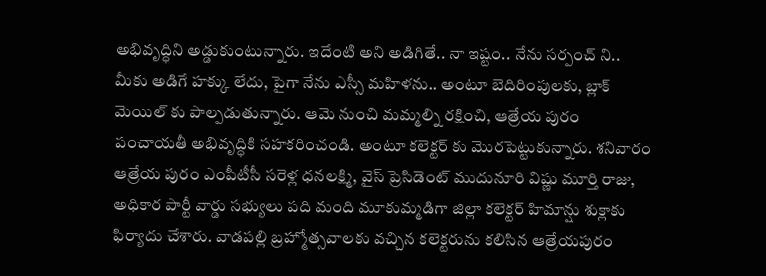అభివృద్ధిని అడ్డుకుంటున్నారు. ఇదేంటి అని అడిగితే.. నా ఇష్టం.. నేను సర్పంచ్ ని.. మీకు అడిగే హక్కు లేదు, పైగా నేను ఎస్సీ మహిళను.. అంటూ బెదిరింపులకు, బ్లాక్ మెయిల్ కు పాల్పడుతున్నారు. ఆమె నుంచి మమ్మల్ని రక్షించి, ఆత్రేయ పురం పంచాయతీ అభివృద్ధికి సహకరించండి. అంటూ కలెక్టర్ కు మొరపెట్టుకున్నారు. శనివారం ఆత్రేయ పురం ఎంపీటీసీ సరెళ్ల ధనలక్ష్మి, వైస్ ప్రెసిడెంట్ ముదునూరి విష్ణు మూర్తి రాజు, అధికార పార్టీ వార్డు సభ్యులు పది మంది మూకుమ్మడిగా జిల్లా కలెక్టర్ హిమాన్షు శుక్లాకు ఫిర్యాదు చేశారు. వాడపల్లి బ్రహ్మోత్సవాలకు వచ్చిన కలెక్టరును కలిసిన ఆత్రేయపురం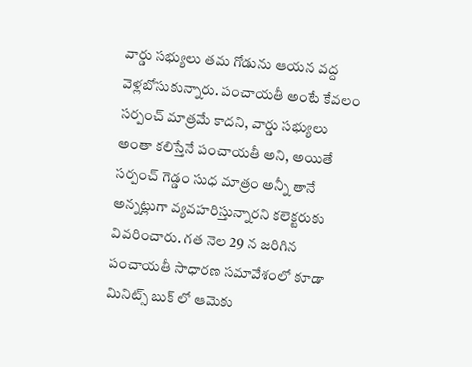వార్డు సభ్యులు తమ గోడును ఆయన వద్ద వెళ్లబోసుకున్నారు. పంచాయతీ అంటే కేవలం సర్పంచ్ మాత్రమే కాదని, వార్డు సభ్యులు అంతా కలిస్తేనే పంచాయతీ అని, అయితే సర్పంచ్ గెడ్డం సుధ మాత్రం అన్నీ తానే అన్నట్లుగా వ్యవహరిస్తున్నారని కలెక్టరుకు వివరించారు. గత నెల 29 న జరిగిన పంచాయతీ సాధారణ సమావేశంలో కూడా మినిట్స్ బుక్ లో ఆమెకు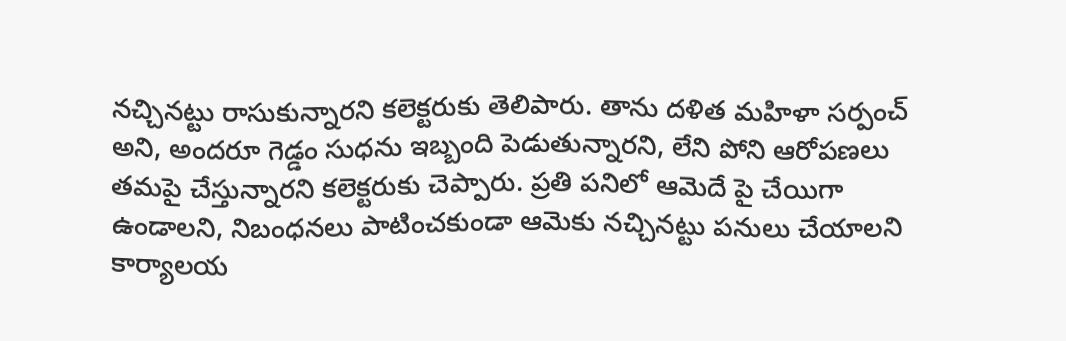నచ్చినట్టు రాసుకున్నారని కలెక్టరుకు తెలిపారు. తాను దళిత మహిళా సర్పంచ్ అని, అందరూ గెడ్డం సుధను ఇబ్బంది పెడుతున్నారని, లేని పోని ఆరోపణలు తమపై చేస్తున్నారని కలెక్టరుకు చెప్పారు. ప్రతి పనిలో ఆమెదే పై చేయిగా ఉండాలని, నిబంధనలు పాటించకుండా ఆమెకు నచ్చినట్టు పనులు చేయాలని కార్యాలయ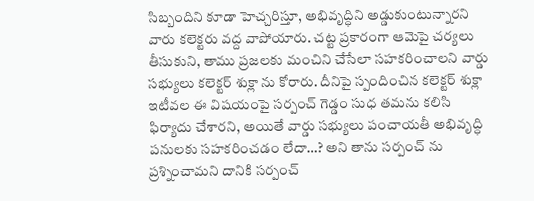సిబ్బందిని కూడా హెచ్చరిస్తూ, అభివృద్ధిని అడ్డుకుంటున్నారని వారు కలెక్టరు వద్ద వాపోయారు. చట్ట ప్రకారంగా ఆమెపై చర్యలు తీసుకుని, తాము ప్రజలకు మంచిని చేసేలా సహకరించాలని వార్డు సభ్యులు కలెక్టర్ శుక్లా ను కోరారు. దీనిపై స్పందించిన కలెక్టర్ శుక్లా ఇటీవల ఈ విషయంపై సర్పంచ్ గెడ్డం సుధ తమను కలిసి ఫిర్యాదు చేశారని, అయితే వార్డు సభ్యులు పంచాయతీ అభివృద్ధి పనులకు సహకరించడం లేదా…? అని తాను సర్పంచ్ ను ప్రశ్నించామని దానికి సర్పంచ్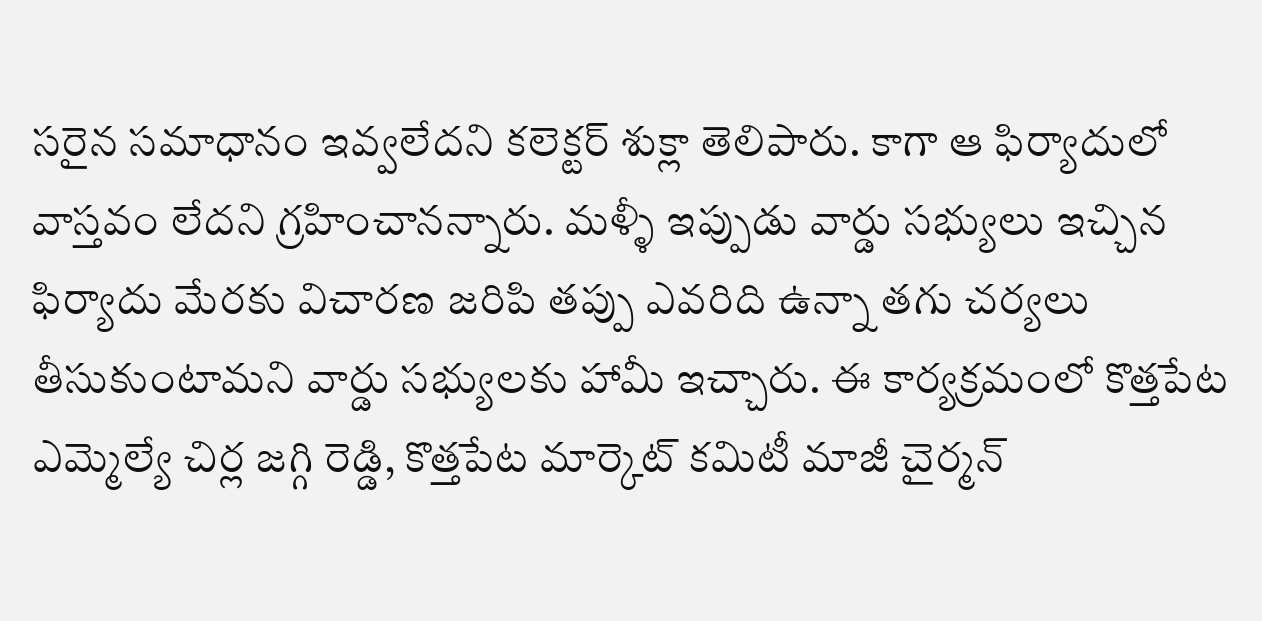సరైన సమాధానం ఇవ్వలేదని కలెక్టర్ శుక్లా తెలిపారు. కాగా ఆ ఫిర్యాదులో వాస్తవం లేదని గ్రహించానన్నారు. మళ్ళీ ఇప్పుడు వార్డు సభ్యులు ఇచ్చిన ఫిర్యాదు మేరకు విచారణ జరిపి తప్పు ఎవరిది ఉన్నా తగు చర్యలు తీసుకుంటామని వార్డు సభ్యులకు హామీ ఇచ్చారు. ఈ కార్యక్రమంలో కొత్తపేట ఎమ్మెల్యే చిర్ల జగ్గి రెడ్డి, కొత్తపేట మార్కెట్ కమిటీ మాజీ చైర్మన్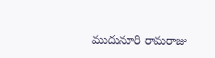ముదునూరి రామరాజు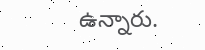ఉన్నారు.